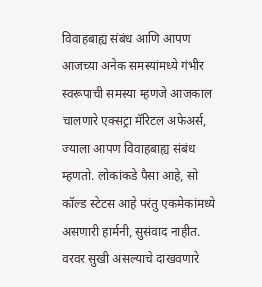विवाहबाह्य संबंध आणि आपण
आजच्या अनेक समस्यांमध्ये गंभीर स्वरूपाची समस्या म्हणजे आजकाल चालणारे एक्सट्रा मॅरिटल अफेअर्स, ज्याला आपण विवाहबाह्य संबंध म्हणतो. लोकांकडे पैसा आहे, सो कॉल्ड स्टेटस आहे परंतु एकमेकांमध्ये असणारी हार्मनी, सुसंवाद नाहीत. वरवर सुखी असल्याचे दाखवणारे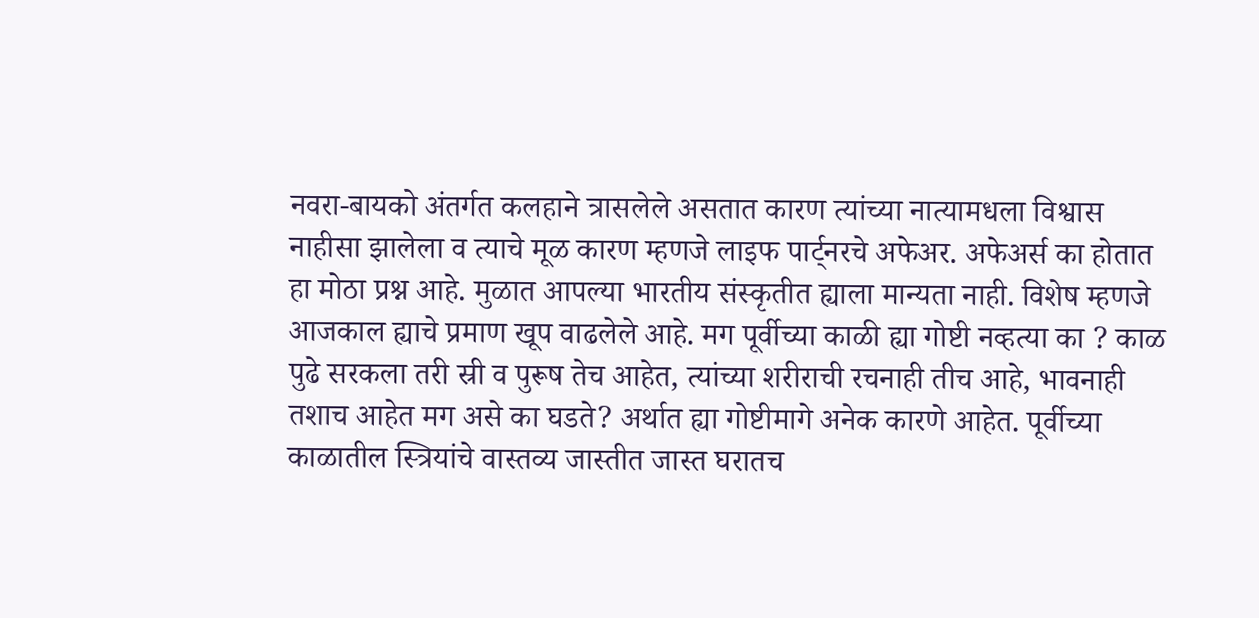नवरा-बायको अंतर्गत कलहाने त्रासलेले असतात कारण त्यांच्या नात्यामधला विश्वास नाहीसा झालेला व त्याचे मूळ कारण म्हणजे लाइफ पार्ट्नरचे अफेअर. अफेअर्स का होतात हा मोठा प्रश्न आहे. मुळात आपल्या भारतीय संस्कृतीत ह्याला मान्यता नाही. विशेष म्हणजे आजकाल ह्याचे प्रमाण खूप वाढलेले आहे. मग पूर्वीच्या काळी ह्या गोष्टी नव्हत्या का ? काळ पुढे सरकला तरी स्री व पुरूष तेच आहेत, त्यांच्या शरीराची रचनाही तीच आहे, भावनाही तशाच आहेत मग असे का घडते? अर्थात ह्या गोष्टीमागे अनेक कारणे आहेत. पूर्वीच्या काळातील स्त्रियांचे वास्तव्य जास्तीत जास्त घरातच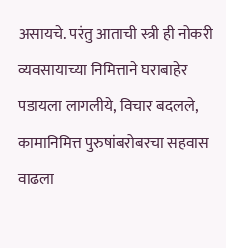असायचे. परंतु आताची स्त्री ही नोकरी व्यवसायाच्या निमित्ताने घराबाहेर पडायला लागलीये, विचार बदलले, कामानिमित्त पुरुषांबरोबरचा सहवास वाढला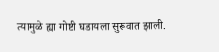त्यामुळे ह्या गोष्टी घडायला सुरूवात झाली.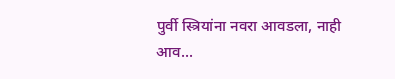पुर्वी स्त्रियांना नवरा आवडला, नाही आव...